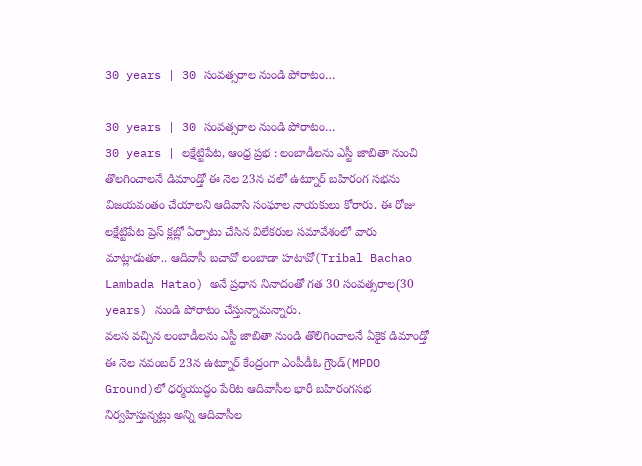30 years | 30 సంవత్సరాల నుండి పోరాటం…

30 years | 30 సంవత్సరాల నుండి పోరాటం…
30 years | లక్షేట్టిపేట, ఆంధ్ర ప్రభ : లంబాడీలను ఎస్టీ జాబితా నుంచి తొలగించాలనే డిమాండ్తో ఈ నెల 23న చలో ఉట్నూర్ బహిరంగ సభను విజయవంతం చేయాలని ఆదివాసి సంఘాల నాయకులు కోరారు. ఈ రోజు లక్షేట్టిపేట ప్రెస్ క్లబ్లో ఏర్పాటు చేసిన విలేకరుల సమావేశంలో వారు మాట్లాడుతూ.. ఆదివాసీ బచావో లంబాడా హటావో(Tribal Bachao Lambada Hatao) అనే ప్రధాన నినాదంతో గత 30 సంవత్సరాల(30 years) నుండి పోరాటం చేస్తున్నామన్నారు.
వలస వచ్చిన లంబాడీలను ఎస్టీ జాబితా నుండి తొలిగించాలనే ఏకైక డిమాండ్తో ఈ నెల నవంబర్ 23న ఉట్నూర్ కేంద్రంగా ఎంపీడీఓ గ్రౌండ్(MPDO Ground)లో ధర్మయుద్ధం పేరిట ఆదివాసీల భారీ బహిరంగసభ నిర్వహిస్తున్నట్లు అన్ని ఆదివాసీల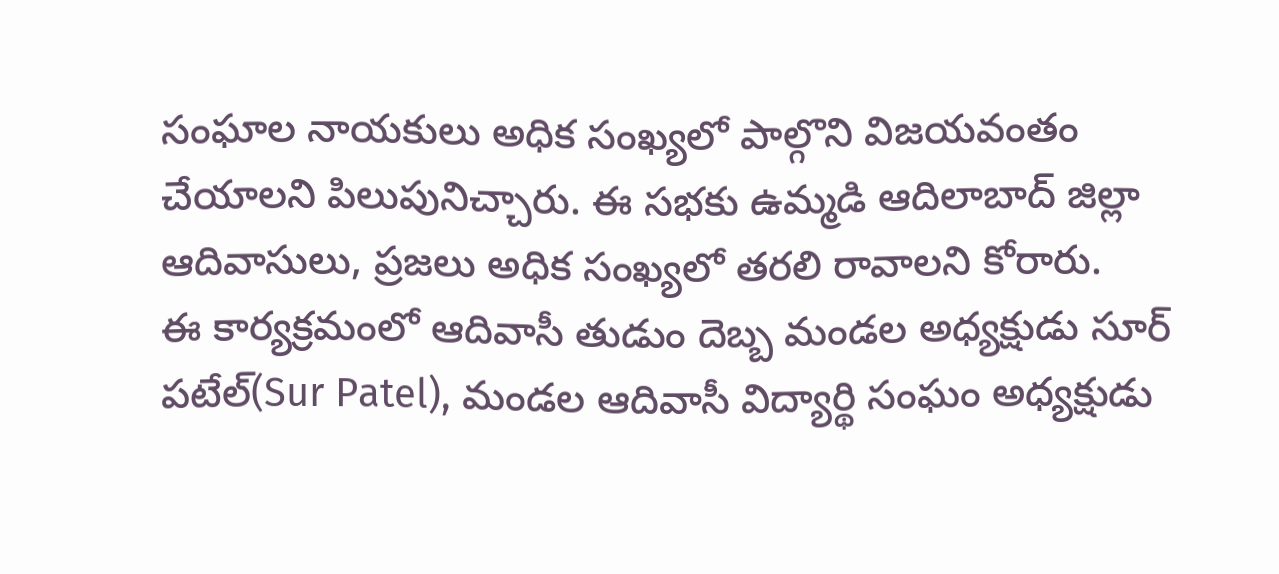సంఘాల నాయకులు అధిక సంఖ్యలో పాల్గొని విజయవంతం చేయాలని పిలుపునిచ్చారు. ఈ సభకు ఉమ్మడి ఆదిలాబాద్ జిల్లా ఆదివాసులు, ప్రజలు అధిక సంఖ్యలో తరలి రావాలని కోరారు.
ఈ కార్యక్రమంలో ఆదివాసీ తుడుం దెబ్బ మండల అధ్యక్షుడు సూర్ పటేల్(Sur Patel), మండల ఆదివాసీ విద్యార్థి సంఘం అధ్యక్షుడు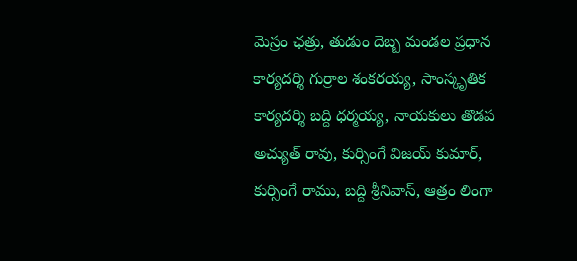మెస్రం ఛత్రు, తుడుం దెబ్బ మండల ప్రధాన కార్యదర్శి గుర్రాల శంకరయ్య, సాంస్కృతిక కార్యదర్శి బద్ది ధర్మయ్య, నాయకులు తొడప అచ్యుత్ రావు, కుర్సింగే విజయ్ కుమార్, కుర్సింగే రాము, బద్ది శ్రీనివాస్, ఆత్రం లింగా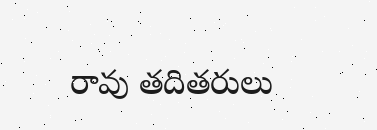రావు తదితరులు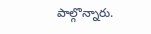పాల్గొన్నారు.